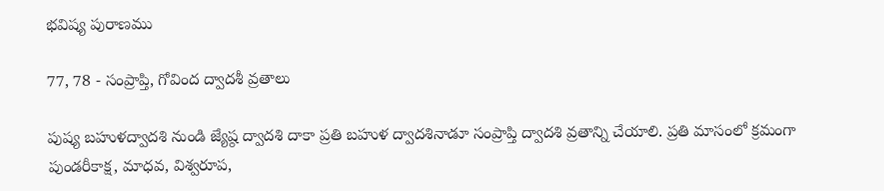భవిష్య పురాణము

77, 78 - సంప్రాప్తి, గోవింద ద్వాదశీ వ్రతాలు

పుష్య బహుళద్వాదశి నుండి జ్యేష్ఠ ద్వాదశి దాకా ప్రతి బహుళ ద్వాదశినాడూ సంప్రాప్తి ద్వాదశి వ్రతాన్ని చేయాలి. ప్రతి మాసంలో క్రమంగా పుండరీకాక్ష, మాధవ, విశ్వరూప,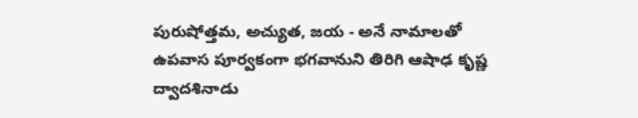పురుషోత్తమ, అచ్యుత, జయ - అనే నామాలతో ఉపవాస పూర్వకంగా భగవానుని తిరిగి ఆషాఢ కృష్ణ ద్వాదశినాడు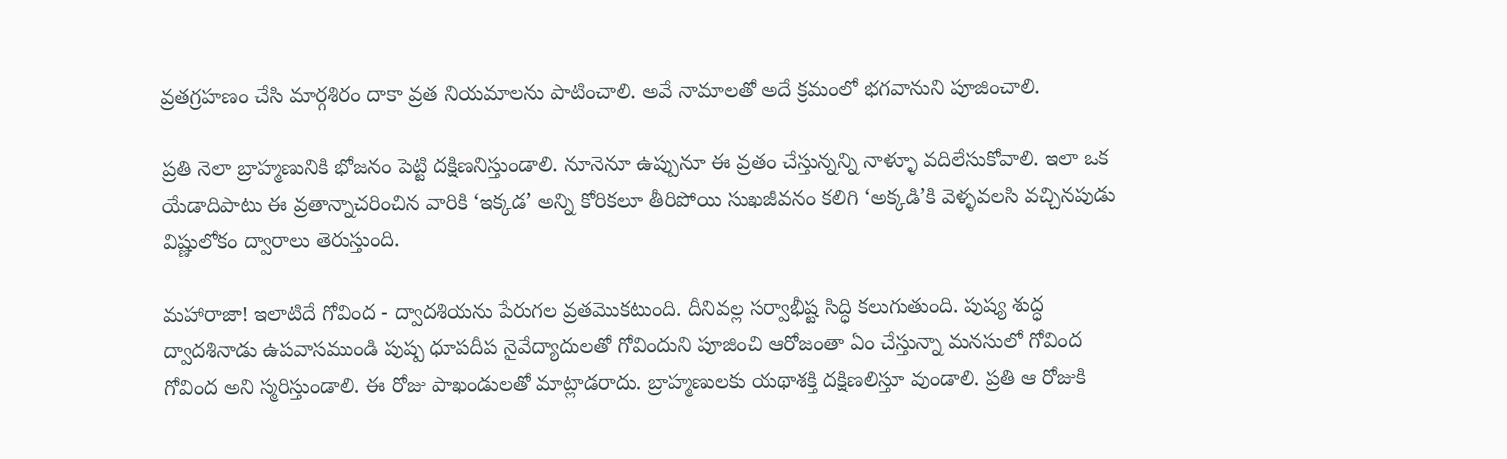వ్రతగ్రహణం చేసి మార్గశిరం దాకా వ్రత నియమాలను పాటించాలి. అవే నామాలతో అదే క్రమంలో భగవానుని పూజించాలి.

ప్రతి నెలా బ్రాహ్మణునికి భోజనం పెట్టి దక్షిణనిస్తుండాలి. నూనెనూ ఉప్పునూ ఈ వ్రతం చేస్తున్నన్ని నాళ్ళూ వదిలేసుకోవాలి. ఇలా ఒక యేడాదిపాటు ఈ వ్రతాన్నాచరించిన వారికి ‘ఇక్కడ’ అన్ని కోరికలూ తీరిపోయి సుఖజీవనం కలిగి ‘అక్కడి’కి వెళ్ళవలసి వచ్చినపుడు విష్ణులోకం ద్వారాలు తెరుస్తుంది.

మహారాజా! ఇలాటిదే గోవింద - ద్వాదశియను పేరుగల వ్రతమొకటుంది. దీనివల్ల సర్వాభీష్ట సిద్ధి కలుగుతుంది. పుష్య శుద్ధ ద్వాదశినాడు ఉపవాసముండి పుష్ప ధూపదీప నైవేద్యాదులతో గోవిందుని పూజించి ఆరోజంతా ఏం చేస్తున్నా మనసులో గోవింద గోవింద అని స్మరిస్తుండాలి. ఈ రోజు పాఖండులతో మాట్లాడరాదు. బ్రాహ్మణులకు యథాశక్తి దక్షిణలిస్తూ వుండాలి. ప్రతి ఆ రోజుకి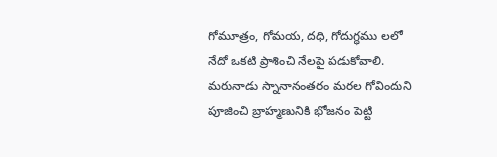గోమూత్రం, గోమయ, దధి, గోదుగ్ధము లలో నేదో ఒకటి ప్రాశించి నేలపై పడుకోవాలి. మరునాడు స్నానానంతరం మరల గోవిందుని పూజించి బ్రాహ్మణునికి భోజనం పెట్టి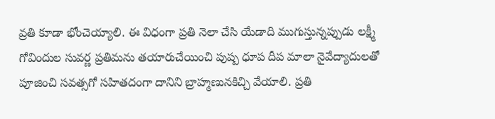వ్రతి కూడా భోంచెయ్యాలి. ఈ విధంగా ప్రతి నెలా చేసి యేడాది ముగుస్తున్నప్పుడు లక్ష్మీ గోవిందుల సువర్ణ ప్రతిమను తయారుచేయించి పుష్ప ధూప దీప మాలా నైవేద్యాదులతో పూజించి సవత్సగో సహితదంగా దానిని బ్రాహ్మణునకిచ్చి వేయాలి. ప్రతి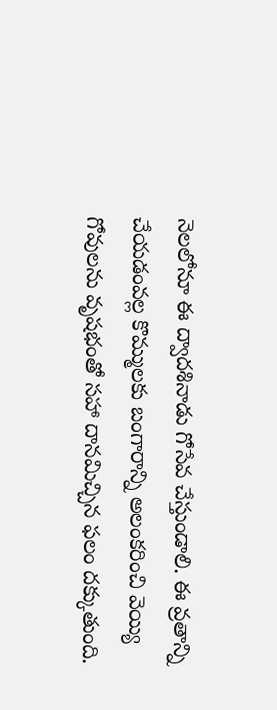నెలలోనూ ఈ ద్వాదశినాడు గోసేవ చేస్తుండాలి. ఈ వ్రతాన్ని చేయడంవల్ల కొమ్ములకు బంగారాన్ని అలంకరించి వెయ్యి గోవులను వృషభంతో సహా దానమిచ్చిన ఫలం దక్కుతుంది.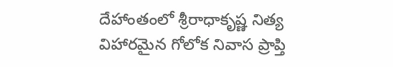దేహాంతంలో శ్రీరాధాకృష్ణ నిత్య విహారమైన గోలోక నివాస ప్రాప్తి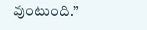వుంటుంది.”